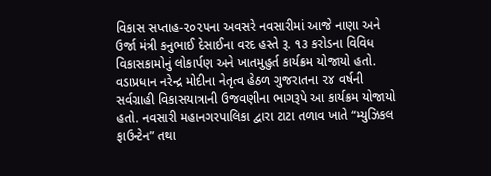વિકાસ સપ્તાહ-૨૦૨૫ના અવસરે નવસારીમાં આજે નાણા અને ઉર્જા મંત્રી કનુભાઈ દેસાઈના વરદ હસ્તે રૂ. ૧૩ કરોડના વિવિધ વિકાસકામોનું લોકાર્પણ અને ખાતમુહુર્ત કાર્યક્રમ યોજાયો હતો. વડાપ્રધાન નરેન્દ્ર મોદીના નેતૃત્વ હેઠળ ગુજરાતના ૨૪ વર્ષની સર્વગ્રાહી વિકાસયાત્રાની ઉજવણીના ભાગરૂપે આ કાર્યક્રમ યોજાયો હતો. નવસારી મહાનગરપાલિકા દ્વારા ટાટા તળાવ ખાતે “મ્યુઝિકલ ફાઉન્ટેન” તથા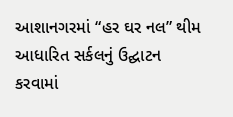આશાનગરમાં “હર ઘર નલ” થીમ આધારિત સર્કલનું ઉદ્ઘાટન કરવામાં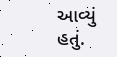આવ્યું હતું.